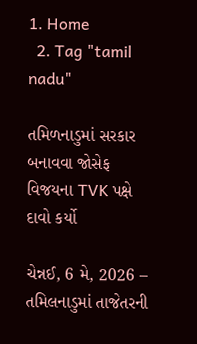1. Home
  2. Tag "tamil nadu"

તમિળનાડુમાં સરકાર બનાવવા જોસેફ વિજયના TVK પક્ષે દાવો કર્યો

ચેન્નઈ, 6 મે, 2026 – તમિલનાડુમાં તાજેતરની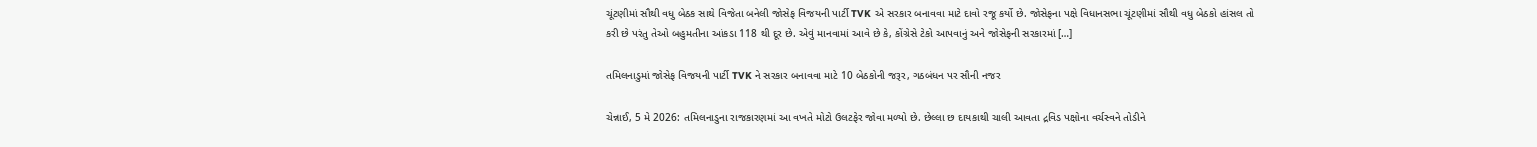ચૂંટણીમાં સૌથી વધુ બેઠક સાથે વિજેતા બનેલી જોસેફ વિજયની પાર્ટી TVK એ સરકાર બનાવવા માટે દાવો રજૂ કર્યો છે. જોસેફના પક્ષે વિધાનસભા ચૂંટણીમાં સૌથી વધુ બેઠકો હાંસલ તો કરી છે પરંતુ તેઓ બહુમતીના આંકડા 118 થી દૂર છે. એવું માનવામાં આવે છે કે, કોંગ્રેસે ટેકો આપવાનું અને જોસેફની સરકારમાં […]

તમિલનાડુમાં જોસેફ વિજયની પાર્ટી TVK ને સરકાર બનાવવા માટે 10 બેઠકોની જરૂર, ગઠબંધન પર સૌની નજર

ચેન્નાઈ, 5 મે 2026: તમિલનાડુના રાજકારણમાં આ વખતે મોટો ઉલટફેર જોવા મળ્યો છે. છેલ્લા છ દાયકાથી ચાલી આવતા દ્રવિડ પક્ષોના વર્ચસ્વને તોડીને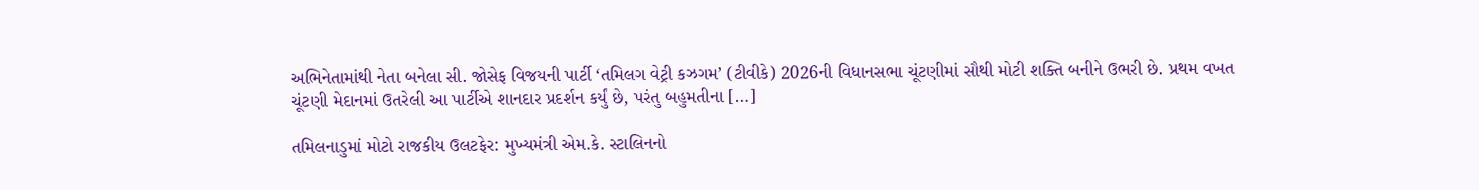અભિનેતામાંથી નેતા બનેલા સી. જોસેફ વિજયની પાર્ટી ‘તમિલગ વેટ્રી કઝગમ’ (ટીવીકે) 2026ની વિધાનસભા ચૂંટણીમાં સૌથી મોટી શક્તિ બનીને ઉભરી છે. પ્રથમ વખત ચૂંટણી મેદાનમાં ઉતરેલી આ પાર્ટીએ શાનદાર પ્રદર્શન કર્યું છે, પરંતુ બહુમતીના […]

તમિલનાડુમાં મોટો રાજકીય ઉલટફેર: મુખ્યમંત્રી એમ.કે. સ્ટાલિનનો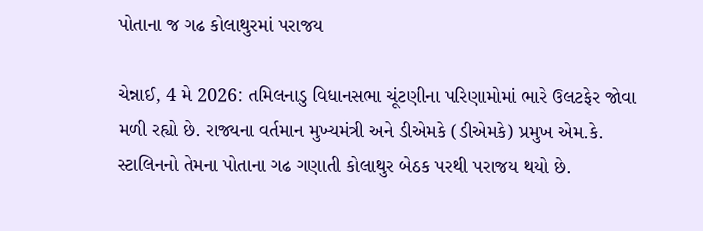પોતાના જ ગઢ કોલાથુરમાં પરાજય

ચેન્નાઈ, 4 મે 2026: તમિલનાડુ વિધાનસભા ચૂંટણીના પરિણામોમાં ભારે ઉલટફેર જોવા મળી રહ્યો છે. રાજ્યના વર્તમાન મુખ્યમંત્રી અને ડીએમકે (ડીએમકે) પ્રમુખ એમ.કે. સ્ટાલિનનો તેમના પોતાના ગઢ ગણાતી કોલાથુર બેઠક પરથી પરાજય થયો છે.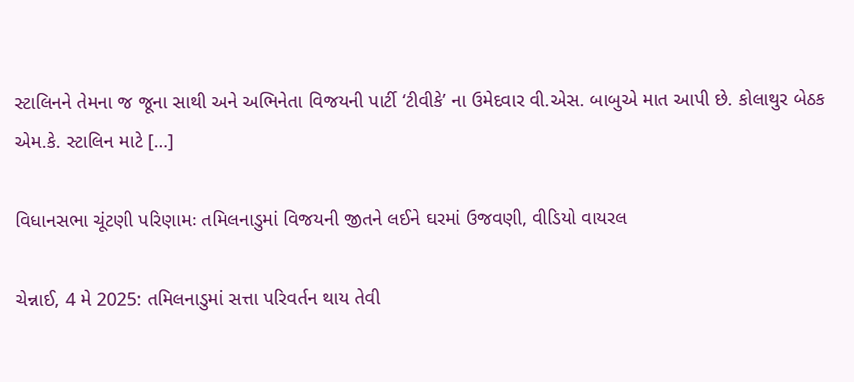સ્ટાલિનને તેમના જ જૂના સાથી અને અભિનેતા વિજયની પાર્ટી ‘ટીવીકે’ ના ઉમેદવાર વી.એસ. બાબુએ માત આપી છે. કોલાથુર બેઠક એમ.કે. સ્ટાલિન માટે […]

વિધાનસભા ચૂંટણી પરિણામઃ તમિલનાડુમાં વિજયની જીતને લઈને ઘરમાં ઉજવણી, વીડિયો વાયરલ

ચેન્નાઈ, 4 મે 2025: તમિલનાડુમાં સત્તા પરિવર્તન થાય તેવી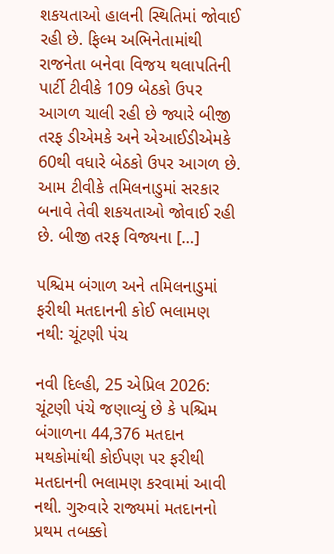શકયતાઓ હાલની સ્થિતિમાં જોવાઈ રહી છે. ફિલ્મ અભિનેતામાંથી રાજનેતા બનેવા વિજય થલાપતિની પાર્ટી ટીવીકે 109 બેઠકો ઉપર આગળ ચાલી રહી છે જ્યારે બીજી તરફ ડીએમકે અને એઆઈડીએમકે 60થી વધારે બેઠકો ઉપર આગળ છે. આમ ટીવીકે તમિલનાડુમાં સરકાર બનાવે તેવી શકયતાઓ જોવાઈ રહી છે. બીજી તરફ વિજ્યના […]

પશ્ચિમ બંગાળ અને તમિલનાડુમાં ફરીથી મતદાનની કોઈ ભલામણ નથી: ચૂંટણી પંચ

નવી દિલ્હી, 25 એપ્રિલ 2026: ચૂંટણી પંચે જણાવ્યું છે કે પશ્ચિમ બંગાળના 44,376 મતદાન મથકોમાંથી કોઈપણ પર ફરીથી મતદાનની ભલામણ કરવામાં આવી નથી. ગુરુવારે રાજ્યમાં મતદાનનો પ્રથમ તબક્કો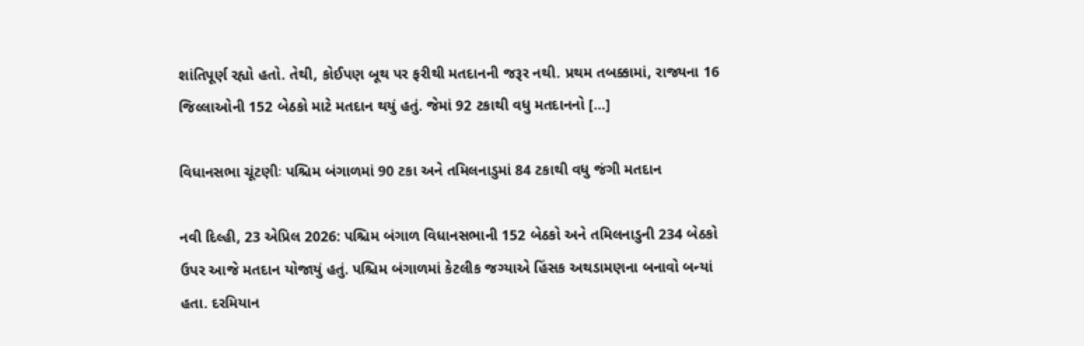શાંતિપૂર્ણ રહ્યો હતો. તેથી, કોઈપણ બૂથ પર ફરીથી મતદાનની જરૂર નથી. પ્રથમ તબક્કામાં, રાજ્યના 16 જિલ્લાઓની 152 બેઠકો માટે મતદાન થયું હતું. જેમાં 92 ટકાથી વધુ મતદાનનો […]

વિધાનસભા ચૂંટણીઃ પશ્ચિમ બંગાળમાં 90 ટકા અને તમિલનાડુમાં 84 ટકાથી વધુ જંગી મતદાન

નવી દિલ્હી, 23 એપ્રિલ 2026: પશ્ચિમ બંગાળ વિધાનસભાની 152 બેઠકો અને તમિલનાડુની 234 બેઠકો ઉપર આજે મતદાન યોજાયું હતું. પશ્ચિમ બંગાળમાં કેટલીક જગ્યાએ હિંસક અથડામણના બનાવો બન્યાં હતા. દરમિયાન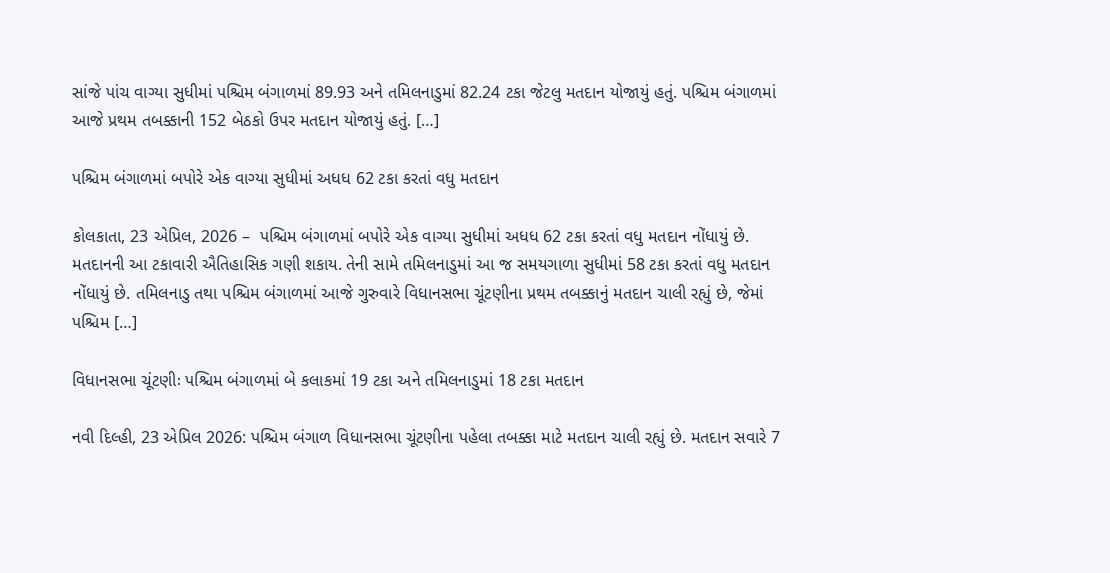સાંજે પાંચ વાગ્યા સુધીમાં પશ્ચિમ બંગાળમાં 89.93 અને તમિલનાડુમાં 82.24 ટકા જેટલુ મતદાન યોજાયું હતું. પશ્ચિમ બંગાળમાં આજે પ્રથમ તબક્કાની 152 બેઠકો ઉપર મતદાન યોજાયું હતું. […]

પશ્ચિમ બંગાળમાં બપોરે એક વાગ્યા સુધીમાં અધધ 62 ટકા કરતાં વધુ મતદાન

કોલકાતા, 23 એપ્રિલ, 2026 –  પશ્ચિમ બંગાળમાં બપોરે એક વાગ્યા સુધીમાં અધધ 62 ટકા કરતાં વધુ મતદાન નોંધાયું છે. મતદાનની આ ટકાવારી ઐતિહાસિક ગણી શકાય. તેની સામે તમિલનાડુમાં આ જ સમયગાળા સુધીમાં 58 ટકા કરતાં વધુ મતદાન નોંધાયું છે. તમિલનાડુ તથા પશ્ચિમ બંગાળમાં આજે ગુરુવારે વિધાનસભા ચૂંટણીના પ્રથમ તબક્કાનું મતદાન ચાલી રહ્યું છે, જેમાં પશ્ચિમ […]

વિધાનસભા ચૂંટણીઃ પશ્ચિમ બંગાળમાં બે કલાકમાં 19 ટકા અને તમિલનાડુમાં 18 ટકા મતદાન

નવી દિલ્હી, 23 એપ્રિલ 2026: પશ્ચિમ બંગાળ વિધાનસભા ચૂંટણીના પહેલા તબક્કા માટે મતદાન ચાલી રહ્યું છે. મતદાન સવારે 7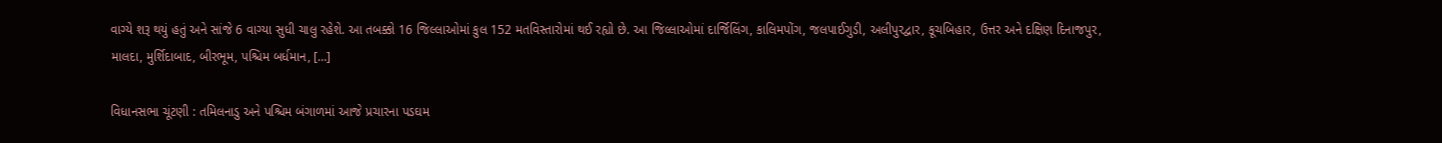વાગ્યે શરૂ થયું હતું અને સાંજે 6 વાગ્યા સુધી ચાલુ રહેશે. આ તબક્કો 16 જિલ્લાઓમાં કુલ 152 મતવિસ્તારોમાં થઈ રહ્યો છે. આ જિલ્લાઓમાં દાર્જિલિંગ, કાલિમપોંગ, જલપાઈગુડી, અલીપુરદ્વાર, કૂચબિહાર, ઉત્તર અને દક્ષિણ દિનાજપુર, માલદા, મુર્શિદાબાદ, બીરભૂમ, પશ્ચિમ બર્ધમાન, […]

વિધાનસભા ચૂંટણી : તમિલનાડુ અને પશ્ચિમ બંગાળમાં આજે પ્રચારના પડઘમ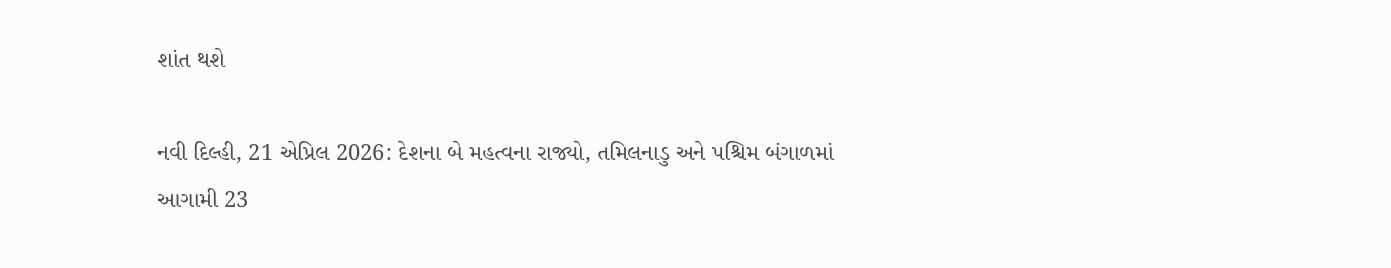શાંત થશે

નવી દિલ્હી, 21 એપ્રિલ 2026: દેશના બે મહત્વના રાજ્યો, તમિલનાડુ અને પશ્ચિમ બંગાળમાં આગામી 23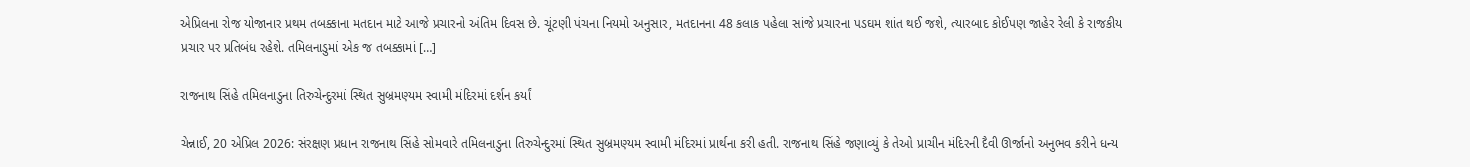એપ્રિલના રોજ યોજાનાર પ્રથમ તબક્કાના મતદાન માટે આજે પ્રચારનો અંતિમ દિવસ છે. ચૂંટણી પંચના નિયમો અનુસાર, મતદાનના 48 કલાક પહેલા સાંજે પ્રચારના પડઘમ શાંત થઈ જશે, ત્યારબાદ કોઈપણ જાહેર રેલી કે રાજકીય પ્રચાર પર પ્રતિબંધ રહેશે. તમિલનાડુમાં એક જ તબક્કામાં […]

રાજનાથ સિંહે તમિલનાડુના તિરુચેન્દુરમાં સ્થિત સુબ્રમણ્યમ સ્વામી મંદિરમાં દર્શન કર્યાં

ચેન્નાઈ, 20 એપ્રિલ 2026: સંરક્ષણ પ્રધાન રાજનાથ સિંહે સોમવારે તમિલનાડુના તિરુચેન્દુરમાં સ્થિત સુબ્રમણ્યમ સ્વામી મંદિરમાં પ્રાર્થના કરી હતી. રાજનાથ સિંહે જણાવ્યું કે તેઓ પ્રાચીન મંદિરની દૈવી ઊર્જાનો અનુભવ કરીને ધન્ય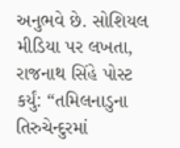અનુભવે છે. સોશિયલ મીડિયા પર લખતા, રાજનાથ સિંહે પોસ્ટ કર્યું: “તમિલનાડુના તિરુચેન્દુરમાં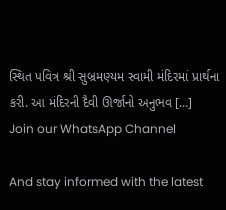સ્થિત પવિત્ર શ્રી સુબ્રમણ્યમ સ્વામી મંદિરમાં પ્રાર્થના કરી. આ મંદિરની દૈવી ઊર્જાનો અનુભવ […]
Join our WhatsApp Channel

And stay informed with the latest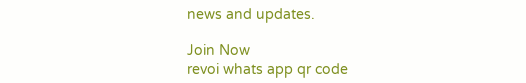news and updates.

Join Now
revoi whats app qr code